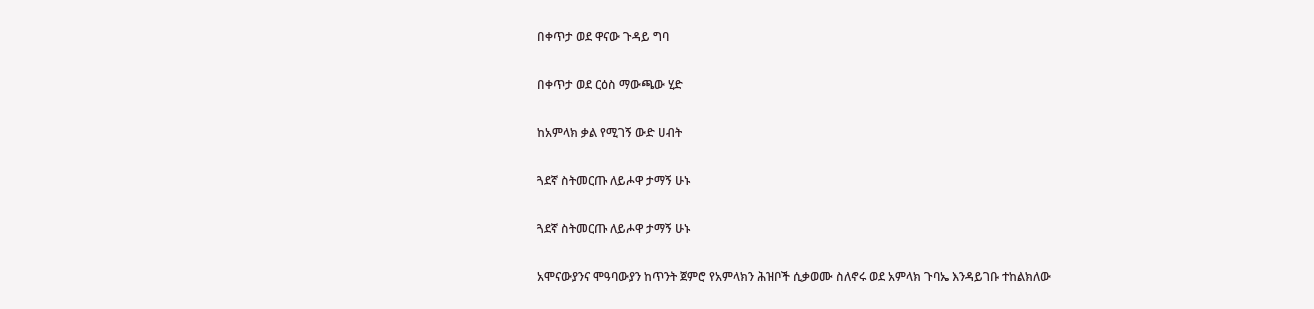በቀጥታ ወደ ዋናው ጉዳይ ግባ

በቀጥታ ወደ ርዕስ ማውጫው ሂድ

ከአምላክ ቃል የሚገኝ ውድ ሀብት

ጓደኛ ስትመርጡ ለይሖዋ ታማኝ ሁኑ

ጓደኛ ስትመርጡ ለይሖዋ ታማኝ ሁኑ

አሞናውያንና ሞዓባውያን ከጥንት ጀምሮ የአምላክን ሕዝቦች ሲቃወሙ ስለኖሩ ወደ አምላክ ጉባኤ እንዳይገቡ ተከልክለው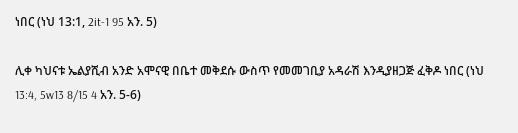ነበር (ነህ 13:1, 2it-1 95 አን. 5)

ሊቀ ካህናቱ ኤልያሺብ አንድ አሞናዊ በቤተ መቅደሱ ውስጥ የመመገቢያ አዳራሽ እንዲያዘጋጅ ፈቅዶ ነበር (ነህ 13:4, 5w13 8/15 4 አን. 5-6)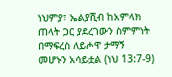ነህምያ፣ ኤልያሺብ ከአምላክ ጠላት ጋር ያደረገውን ስምምነት በማፍረስ ለይሖዋ ታማኝ መሆኑን አሳይቷል (ነህ 13:7-9)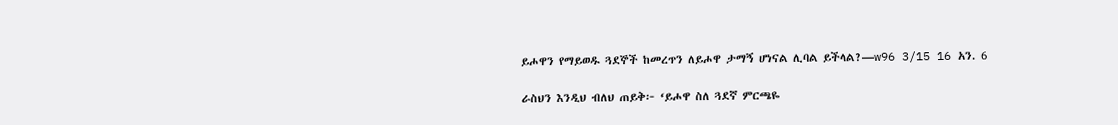ይሖዋን የማይወዱ ጓደኞች ከመረጥን ለይሖዋ ታማኝ ሆነናል ሊባል ይችላል?—w96 3/15 16 አን. 6

ራስህን እንዲህ ብለህ ጠይቅ፦ ‘ይሖዋ ስለ ጓደኛ ምርጫዬ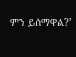ምን ይሰማዋል?’